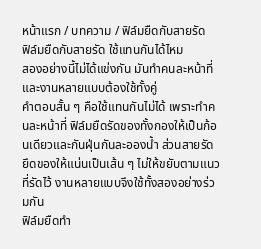หน้าแรก / บทความ / ฟิล์มยืดกับสายรัด
ฟิล์มยืดกับสายรัด ใช้แทนกันได้ไหม
สองอย่างนี้ไม่ได้แข่งกัน มันทำคนละหน้าที่ และงานหลายแบบต้องใช้ทั้งคู่
คำตอบสั้น ๆ คือใช้แทนกันไม่ได้ เพราะทำคนละหน้าที่ ฟิล์มยืดรัดของทั้งกองให้เป็นก้อนเดียวและกันฝุ่นกันละอองน้ำ ส่วนสายรัดยึดของให้แน่นเป็นเส้น ๆ ไม่ให้ขยับตามแนวที่รัดไว้ งานหลายแบบจึงใช้ทั้งสองอย่างร่วมกัน
ฟิล์มยืดทำ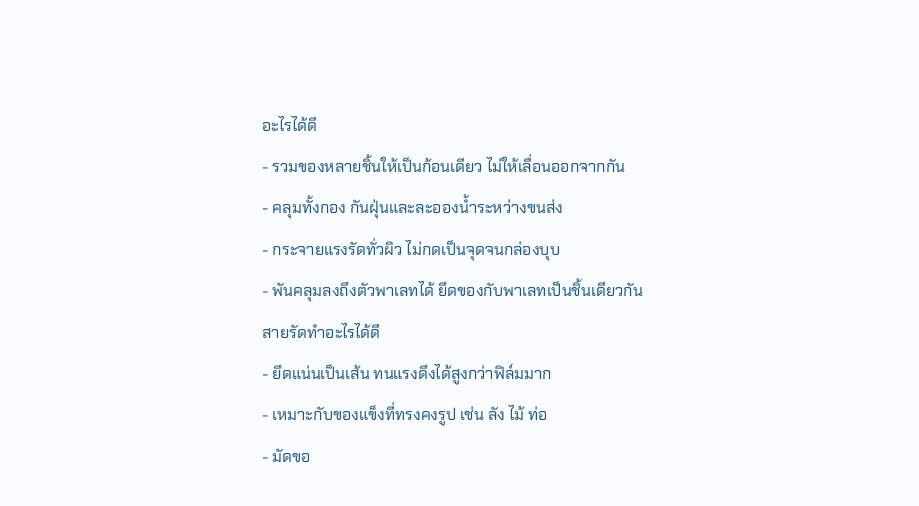อะไรได้ดี
- รวมของหลายชิ้นให้เป็นก้อนเดียว ไม่ให้เลื่อนออกจากกัน
- คลุมทั้งกอง กันฝุ่นและละอองน้ำระหว่างขนส่ง
- กระจายแรงรัดทั่วผิว ไม่กดเป็นจุดจนกล่องบุบ
- พันคลุมลงถึงตัวพาเลทได้ ยึดของกับพาเลทเป็นชิ้นเดียวกัน
สายรัดทำอะไรได้ดี
- ยึดแน่นเป็นเส้น ทนแรงดึงได้สูงกว่าฟิล์มมาก
- เหมาะกับของแข็งที่ทรงคงรูป เช่น ลัง ไม้ ท่อ
- มัดขอ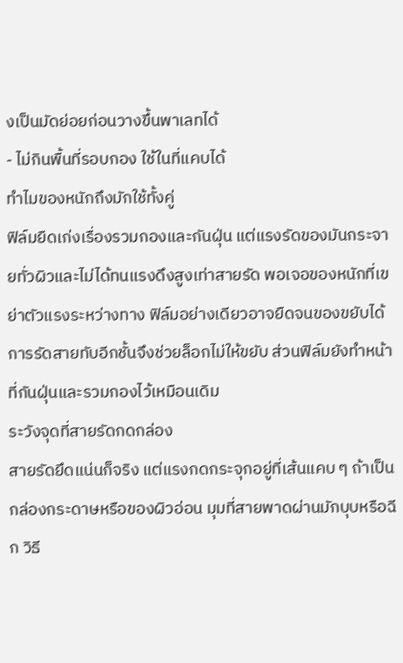งเป็นมัดย่อยก่อนวางขึ้นพาเลทได้
- ไม่กินพื้นที่รอบกอง ใช้ในที่แคบได้
ทำไมของหนักถึงมักใช้ทั้งคู่
ฟิล์มยืดเก่งเรื่องรวมกองและกันฝุ่น แต่แรงรัดของมันกระจายทั่วผิวและไม่ได้ทนแรงดึงสูงเท่าสายรัด พอเจอของหนักที่เขย่าตัวแรงระหว่างทาง ฟิล์มอย่างเดียวอาจยืดจนของขยับได้ การรัดสายทับอีกชั้นจึงช่วยล็อกไม่ให้ขยับ ส่วนฟิล์มยังทำหน้าที่กันฝุ่นและรวมกองไว้เหมือนเดิม
ระวังจุดที่สายรัดกดกล่อง
สายรัดยึดแน่นก็จริง แต่แรงกดกระจุกอยู่ที่เส้นแคบ ๆ ถ้าเป็นกล่องกระดาษหรือของผิวอ่อน มุมที่สายพาดผ่านมักบุบหรือฉีก วิธี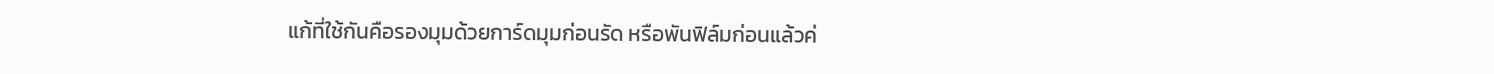แก้ที่ใช้กันคือรองมุมด้วยการ์ดมุมก่อนรัด หรือพันฟิล์มก่อนแล้วค่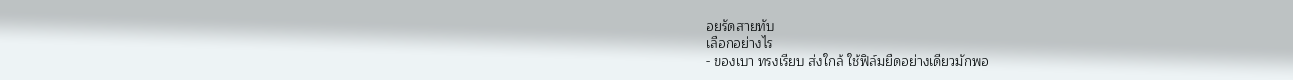อยรัดสายทับ
เลือกอย่างไร
- ของเบา ทรงเรียบ ส่งใกล้ ใช้ฟิล์มยืดอย่างเดียวมักพอ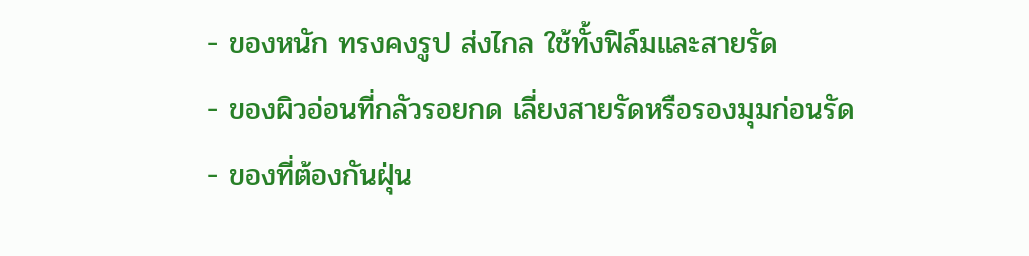- ของหนัก ทรงคงรูป ส่งไกล ใช้ทั้งฟิล์มและสายรัด
- ของผิวอ่อนที่กลัวรอยกด เลี่ยงสายรัดหรือรองมุมก่อนรัด
- ของที่ต้องกันฝุ่น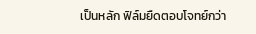เป็นหลัก ฟิล์มยืดตอบโจทย์กว่า